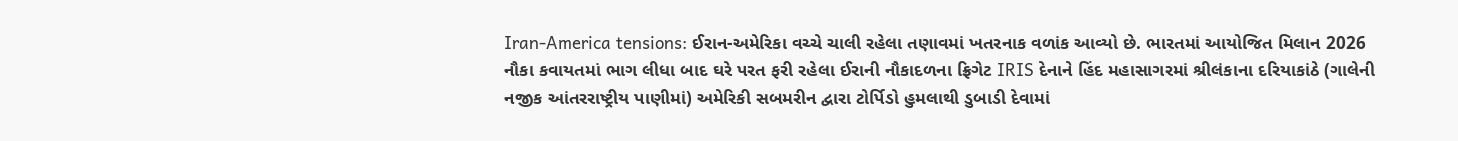Iran-America tensions: ઈરાન-અમેરિકા વચ્ચે ચાલી રહેલા તણાવમાં ખતરનાક વળાંક આવ્યો છે. ભારતમાં આયોજિત મિલાન 2026 નૌકા કવાયતમાં ભાગ લીધા બાદ ઘરે પરત ફરી રહેલા ઈરાની નૌકાદળના ફ્રિગેટ IRIS દેનાને હિંદ મહાસાગરમાં શ્રીલંકાના દરિયાકાંઠે (ગાલેની નજીક આંતરરાષ્ટ્રીય પાણીમાં) અમેરિકી સબમરીન દ્વારા ટોર્પિડો હુમલાથી ડુબાડી દેવામાં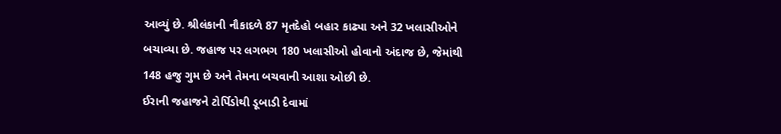આવ્યું છે. શ્રીલંકાની નૌકાદળે 87 મૃતદેહો બહાર કાઢ્યા અને 32 ખલાસીઓને બચાવ્યા છે. જહાજ પર લગભગ 180 ખલાસીઓ હોવાનો અંદાજ છે, જેમાંથી 148 હજુ ગુમ છે અને તેમના બચવાની આશા ઓછી છે.
ઈરાની જહાજને ટોર્પિડોથી ડૂબાડી દેવામાં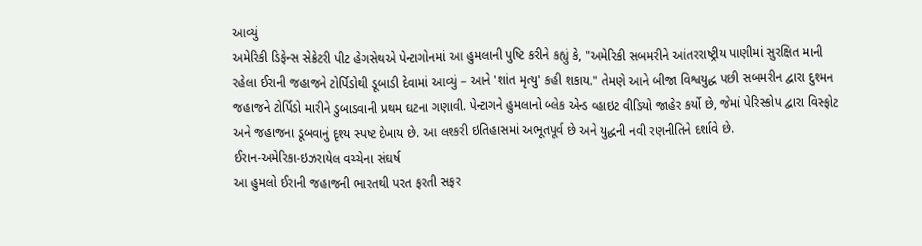આવ્યું
અમેરિકી ડિફેન્સ સેક્રેટરી પીટ હેગસેથએ પેન્ટાગોનમાં આ હુમલાની પુષ્ટિ કરીને કહ્યું કે, "અમેરિકી સબમરીને આંતરરાષ્ટ્રીય પાણીમાં સુરક્ષિત માની રહેલા ઈરાની જહાજને ટોર્પિડોથી ડૂબાડી દેવામાં આવ્યું – આને 'શાંત મૃત્યુ' કહી શકાય." તેમણે આને બીજા વિશ્વયુદ્ધ પછી સબમરીન દ્વારા દુશ્મન જહાજને ટોર્પિડો મારીને ડુબાડવાની પ્રથમ ઘટના ગણાવી. પેન્ટાગને હુમલાનો બ્લેક એન્ડ વ્હાઇટ વીડિયો જાહેર કર્યો છે, જેમાં પેરિસ્કોપ દ્વારા વિસ્ફોટ અને જહાજના ડૂબવાનું દૃશ્ય સ્પષ્ટ દેખાય છે. આ લશ્કરી ઇતિહાસમાં અભૂતપૂર્વ છે અને યુદ્ધની નવી રણનીતિને દર્શાવે છે.
ઈરાન-અમેરિકા-ઇઝરાયેલ વચ્ચેના સંઘર્ષ
આ હુમલો ઈરાની જહાજની ભારતથી પરત ફરતી સફર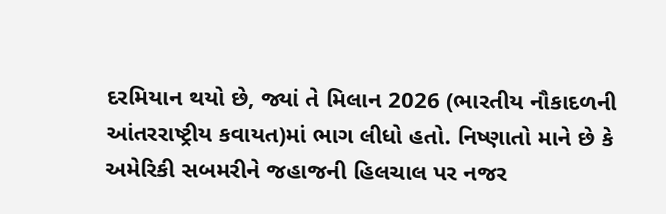દરમિયાન થયો છે, જ્યાં તે મિલાન 2026 (ભારતીય નૌકાદળની આંતરરાષ્ટ્રીય કવાયત)માં ભાગ લીધો હતો. નિષ્ણાતો માને છે કે અમેરિકી સબમરીને જહાજની હિલચાલ પર નજર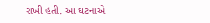રાખી હતી. આ ઘટનાએ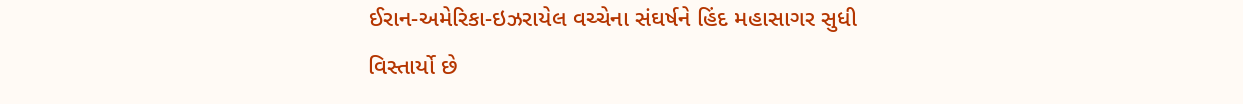ઈરાન-અમેરિકા-ઇઝરાયેલ વચ્ચેના સંઘર્ષને હિંદ મહાસાગર સુધી વિસ્તાર્યો છે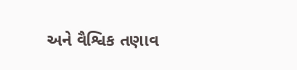અને વૈશ્વિક તણાવ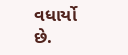વધાર્યો છે.